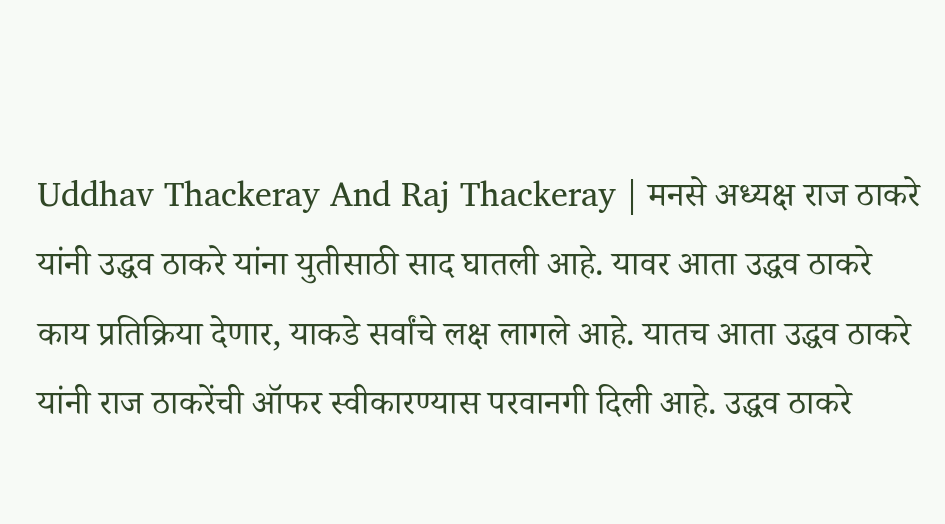Uddhav Thackeray And Raj Thackeray | मनसे अध्यक्ष राज ठाकरे यांनी उद्धव ठाकरे यांना युतीसाठी साद घातली आहे. यावर आता उद्धव ठाकरे काय प्रतिक्रिया देणार, याकडे सर्वांचे लक्ष लागले आहे. यातच आता उद्धव ठाकरे यांनी राज ठाकरेंची ऑफर स्वीकारण्यास परवानगी दिली आहे. उद्धव ठाकरे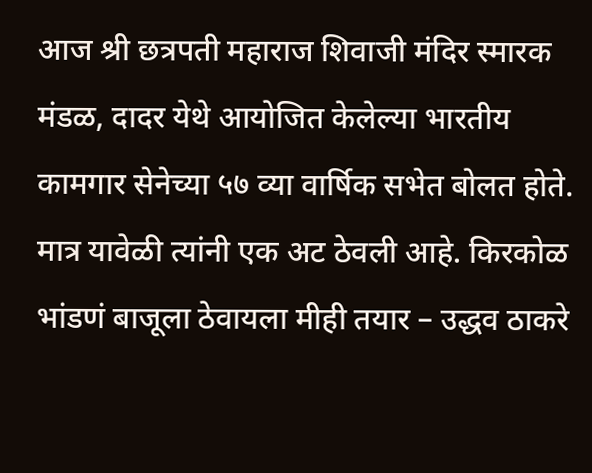आज श्री छत्रपती महाराज शिवाजी मंदिर स्मारक मंडळ, दादर येथे आयोजित केलेल्या भारतीय कामगार सेनेच्या ५७ व्या वार्षिक सभेत बोलत होते. मात्र यावेळी त्यांनी एक अट ठेवली आहे. किरकोळ भांडणं बाजूला ठेवायला मीही तयार – उद्धव ठाकरे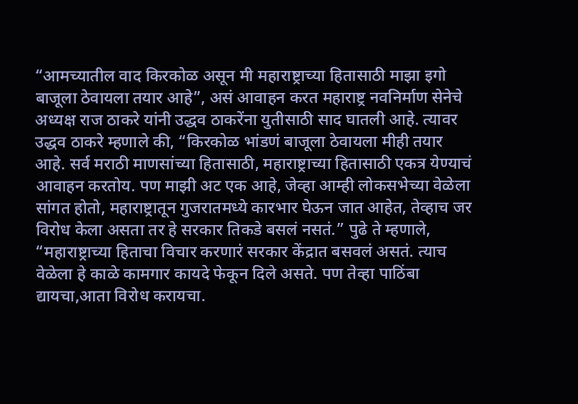“आमच्यातील वाद किरकोळ असून मी महाराष्ट्राच्या हितासाठी माझा इगो बाजूला ठेवायला तयार आहे”, असं आवाहन करत महाराष्ट्र नवनिर्माण सेनेचे अध्यक्ष राज ठाकरे यांनी उद्धव ठाकरेंना युतीसाठी साद घातली आहे. त्यावर उद्धव ठाकरे म्हणाले की, “किरकोळ भांडणं बाजूला ठेवायला मीही तयार आहे. सर्व मराठी माणसांच्या हितासाठी, महाराष्ट्राच्या हितासाठी एकत्र येण्याचं आवाहन करतोय. पण माझी अट एक आहे, जेव्हा आम्ही लोकसभेच्या वेळेला सांगत होतो, महाराष्ट्रातून गुजरातमध्ये कारभार घेऊन जात आहेत, तेव्हाच जर विरोध केला असता तर हे सरकार तिकडे बसलं नसतं.” पुढे ते म्हणाले, “महाराष्ट्राच्या हिताचा विचार करणारं सरकार केंद्रात बसवलं असतं. त्याच वेळेला हे काळे कामगार कायदे फेकून दिले असते. पण तेव्हा पाठिंबा द्यायचा,आता विरोध करायचा.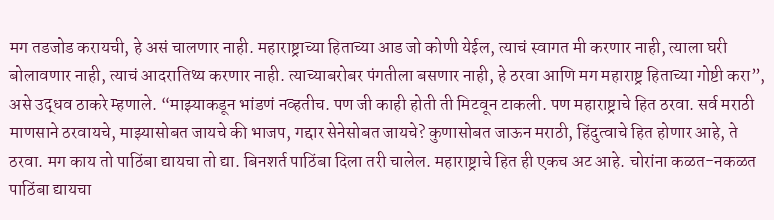मग तडजोड करायची, हे असं चालणार नाही. महाराष्ट्राच्या हिताच्या आड जो कोणी येईल, त्याचं स्वागत मी करणार नाही, त्याला घरी बोलावणार नाही, त्याचं आदरातिथ्य करणार नाही. त्याच्याबरोबर पंगतीला बसणार नाही, हे ठरवा आणि मग महाराष्ट्र हिताच्या गोष्टी करा”, असे उद्धव ठाकरे म्हणाले. “माझ्याकडून भांडणं नव्हतीच. पण जी काही होती ती मिटवून टाकली. पण महाराष्ट्राचे हित ठरवा. सर्व मराठी माणसाने ठरवायचे, माझ्यासोबत जायचे की भाजप, गद्दार सेनेसोबत जायचे? कुणासोबत जाऊन मराठी, हिंदुत्वाचे हित होणार आहे, ते ठरवा. मग काय तो पाठिंबा द्यायचा तो द्या. बिनशर्त पाठिंबा दिला तरी चालेल. महाराष्ट्राचे हित ही एकच अट आहे. चोरांना कळत-नकळत पाठिंबा द्यायचा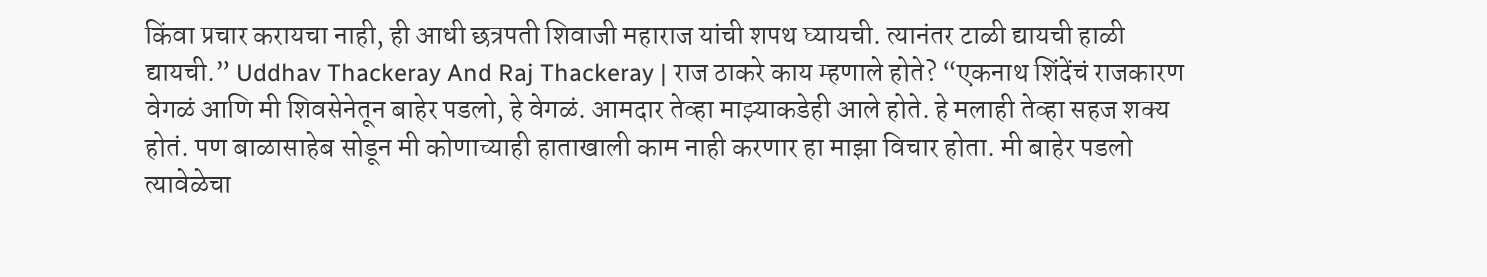किंवा प्रचार करायचा नाही, ही आधी छत्रपती शिवाजी महाराज यांची शपथ घ्यायची. त्यानंतर टाळी द्यायची हाळी द्यायची.” Uddhav Thackeray And Raj Thackeray | राज ठाकरे काय म्हणाले होते? “एकनाथ शिंदेंचं राजकारण वेगळं आणि मी शिवसेनेतून बाहेर पडलो, हे वेगळं. आमदार तेव्हा माझ्याकडेही आले होते. हे मलाही तेव्हा सहज शक्य होतं. पण बाळासाहेब सोडून मी कोणाच्याही हाताखाली काम नाही करणार हा माझा विचार होता. मी बाहेर पडलो त्यावेळेचा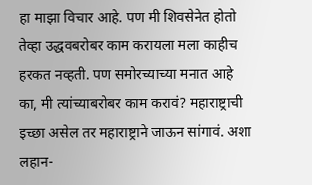हा माझा विचार आहे. पण मी शिवसेनेत होतो तेव्हा उद्धवबरोबर काम करायला मला काहीच हरकत नव्हती. पण समोरच्याच्या मनात आहे का, मी त्यांच्याबरोबर काम करावं? महाराष्ट्राची इच्छा असेल तर महाराष्ट्राने जाऊन सांगावं. अशा लहान-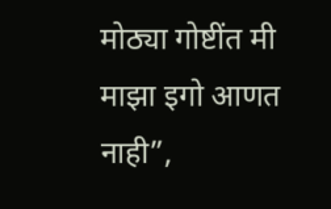मोठ्या गोष्टींत मी माझा इगो आणत नाही”,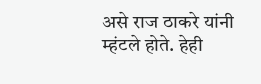असे राज ठाकरे यांनी म्हंटले होते. हेही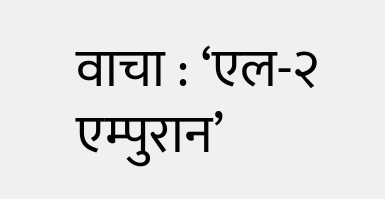वाचा : ‘एल-२ एम्पुरान’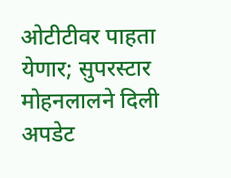ओटीटीवर पाहता येणार; सुपरस्टार मोहनलालने दिली अपडेट